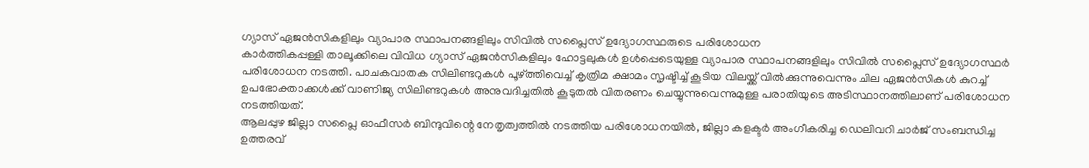ഗ്യാസ് ഏജൻസികളിലും വ്യാപാര സ്ഥാപനങ്ങളിലും സിവിൽ സപ്ലൈസ് ഉദ്യോഗസ്ഥരുടെ പരിശോധന
കാർത്തികപ്പള്ളി താലൂക്കിലെ വിവിധ ഗ്യാസ് ഏജൻസികളിലും ഹോട്ടലുകൾ ഉൾപ്പെടെയുള്ള വ്യാപാര സ്ഥാപനങ്ങളിലും സിവിൽ സപ്ലൈസ് ഉദ്യോഗസ്ഥർ പരിശോധന നടത്തി. പാചകവാതക സിലിണ്ടറുകൾ പൂഴ്ത്തിവെച്ച് കൃത്രിമ ക്ഷാമം സൃഷ്ടിച്ച് കൂടിയ വിലയ്ക്ക് വിൽക്കുന്നുവെന്നും ചില ഏജൻസികൾ കുറച്ച് ഉപഭോക്താക്കൾക്ക് വാണിജ്യ സിലിണ്ടറുകൾ അനുവദിച്ചതിൽ കൂടുതൽ വിതരണം ചെയ്യുന്നുവെന്നുമുള്ള പരാതിയുടെ അടിസ്ഥാനത്തിലാണ് പരിശോധന നടത്തിയത്.
ആലപ്പുഴ ജില്ലാ സപ്ലൈ ഓഫീസർ ബിന്ദുവിന്റെ നേതൃത്വത്തിൽ നടത്തിയ പരിശോധനയിൽ, ജില്ലാ കളക്ടർ അംഗീകരിച്ച ഡെലിവറി ചാർജ് സംബന്ധിച്ച ഉത്തരവ്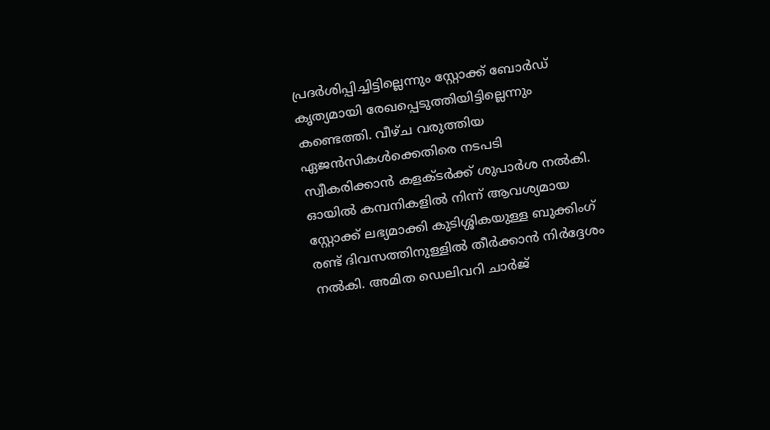പ്രദർശിപ്പിച്ചിട്ടില്ലെന്നും സ്റ്റോക്ക് ബോർഡ് കൃത്യമായി രേഖപ്പെടുത്തിയിട്ടില്ലെന്നും കണ്ടെത്തി. വീഴ്ച വരുത്തിയ ഏജൻസികൾക്കെതിരെ നടപടി സ്വീകരിക്കാൻ കളക്ടർക്ക് ശുപാർശ നൽകി. ഓയിൽ കമ്പനികളിൽ നിന്ന് ആവശ്യമായ സ്റ്റോക്ക് ലഭ്യമാക്കി കുടിശ്ശികയുള്ള ബുക്കിംഗ് രണ്ട് ദിവസത്തിനുള്ളിൽ തീർക്കാൻ നിർദ്ദേശം നൽകി. അമിത ഡെലിവറി ചാർജ്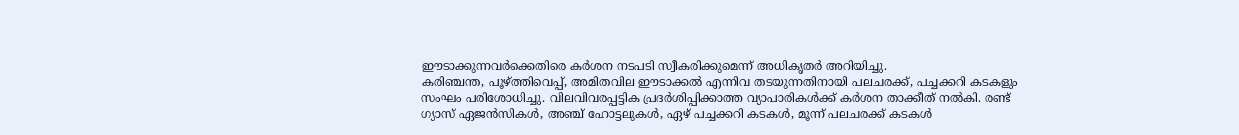ഈടാക്കുന്നവർക്കെതിരെ കർശന നടപടി സ്വീകരിക്കുമെന്ന് അധികൃതർ അറിയിച്ചു.
കരിഞ്ചന്ത, പൂഴ്ത്തിവെപ്പ്, അമിതവില ഈടാക്കൽ എന്നിവ തടയുന്നതിനായി പലചരക്ക്, പച്ചക്കറി കടകളും സംഘം പരിശോധിച്ചു. വിലവിവരപ്പട്ടിക പ്രദർശിപ്പിക്കാത്ത വ്യാപാരികൾക്ക് കർശന താക്കീത് നൽകി. രണ്ട് ഗ്യാസ് ഏജൻസികൾ, അഞ്ച് ഹോട്ടലുകൾ, ഏഴ് പച്ചക്കറി കടകൾ, മൂന്ന് പലചരക്ക് കടകൾ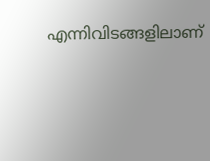എന്നിവിടങ്ങളിലാണ്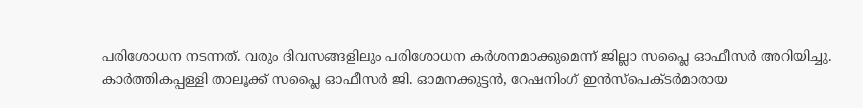പരിശോധന നടന്നത്. വരും ദിവസങ്ങളിലും പരിശോധന കർശനമാക്കുമെന്ന് ജില്ലാ സപ്ലൈ ഓഫീസർ അറിയിച്ചു.
കാർത്തികപ്പള്ളി താലൂക്ക് സപ്ലൈ ഓഫീസർ ജി. ഓമനക്കുട്ടൻ, റേഷനിംഗ് ഇൻസ്പെക്ടർമാരായ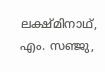ലക്ഷ്മിനാഥ്, എം. സഞ്ജു,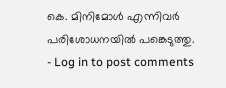കെ. മിനിമോൾ എന്നിവർ പരിശോധനയിൽ പങ്കെടുത്തു.
- Log in to post comments